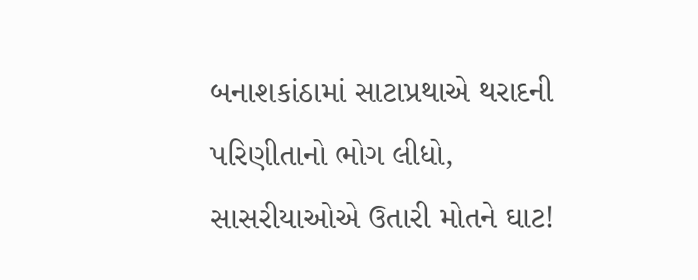બનાશકાંઠામાં સાટાપ્રથાએ થરાદની પરિણીતાનો ભોગ લીધો, સાસરીયાઓએ ઉતારી મોતને ઘાટ!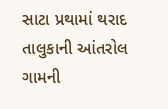સાટા પ્રથામાં થરાદ તાલુકાની આંતરોલ ગામની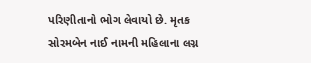પરિણીતાનો ભોગ લેવાયો છે. મૃતક સોરમબેન નાઈ નામની મહિલાના લગ્ન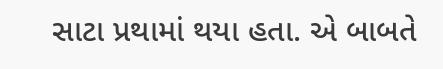સાટા પ્રથામાં થયા હતા. એ બાબતે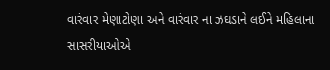વારંવાર મેણાટોણા અને વારંવાર ના ઝઘડાને લઈને મહિલાના સાસરીયાઓએ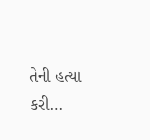તેની હત્યા કરી…